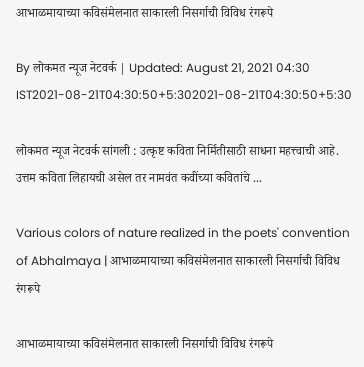आभाळमायाच्या कविसंमेलनात साकारली निसर्गाची विविध रंगरूपे

By लोकमत न्यूज नेटवर्क | Updated: August 21, 2021 04:30 IST2021-08-21T04:30:50+5:302021-08-21T04:30:50+5:30

लोकमत न्यूज नेटवर्क सांगली : उत्कृष्ट कविता निर्मितीसाठी साधना महत्त्वाची आहे. उत्तम कविता लिहायची असेल तर नामवंत कवींच्या कवितांचे ...

Various colors of nature realized in the poets' convention of Abhalmaya | आभाळमायाच्या कविसंमेलनात साकारली निसर्गाची विविध रंगरूपे

आभाळमायाच्या कविसंमेलनात साकारली निसर्गाची विविध रंगरूपे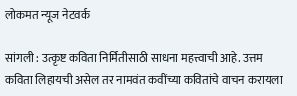लोकमत न्यूज नेटवर्क

सांगली : उत्कृष्ट कविता निर्मितीसाठी साधना महत्त्वाची आहे. उत्तम कविता लिहायची असेल तर नामवंत कवींच्या कवितांचे वाचन करायला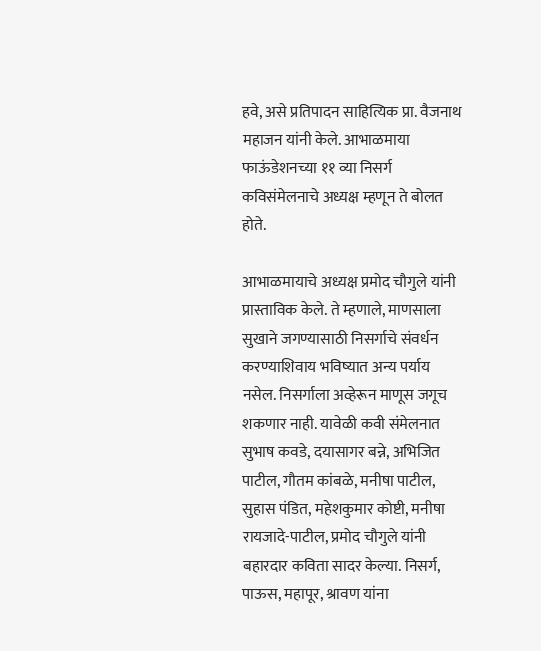हवे, असे प्रतिपादन साहित्यिक प्रा. वैजनाथ महाजन यांनी केले. आभाळमाया फाऊंडेशनच्या ११ व्या निसर्ग कविसंमेलनाचे अध्यक्ष म्हणून ते बोलत होते.

आभाळमायाचे अध्यक्ष प्रमोद चौगुले यांनी प्रास्ताविक केले. ते म्हणाले, माणसाला सुखाने जगण्यासाठी निसर्गाचे संवर्धन करण्याशिवाय भविष्यात अन्य पर्याय नसेल. निसर्गाला अव्हेरून माणूस जगूच शकणार नाही. यावेळी कवी संमेलनात सुभाष कवडे, दयासागर बन्ने, अभिजित पाटील, गौतम कांबळे, मनीषा पाटील, सुहास पंडित, महेशकुमार कोष्टी, मनीषा रायजादे-पाटील, प्रमोद चौगुले यांनी बहारदार कविता सादर केल्या. निसर्ग, पाऊस, महापूर, श्रावण यांना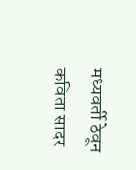मध्यवर्ती ठेवून कविता सादर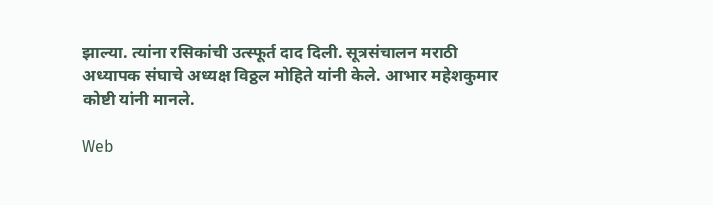झाल्या. त्यांना रसिकांची उत्स्फूर्त दाद दिली. सूत्रसंचालन मराठी अध्यापक संघाचे अध्यक्ष विठ्ठल मोहिते यांनी केले. आभार महेशकुमार कोष्टी यांनी मानले.

Web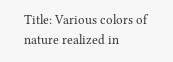Title: Various colors of nature realized in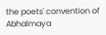the poets' convention of Abhalmaya